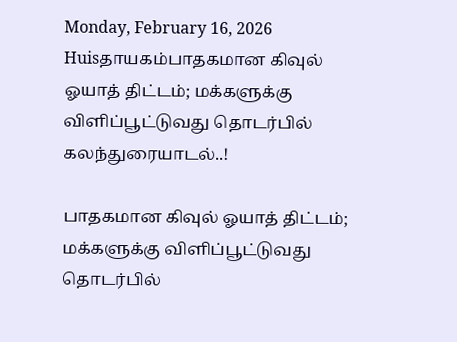Monday, February 16, 2026
Huisதாயகம்பாதகமான கிவுல் ஓயாத் திட்டம்; மக்களுக்கு விளிப்பூட்டுவது தொடர்பில் கலந்துரையாடல்..!

பாதகமான கிவுல் ஓயாத் திட்டம்; மக்களுக்கு விளிப்பூட்டுவது தொடர்பில்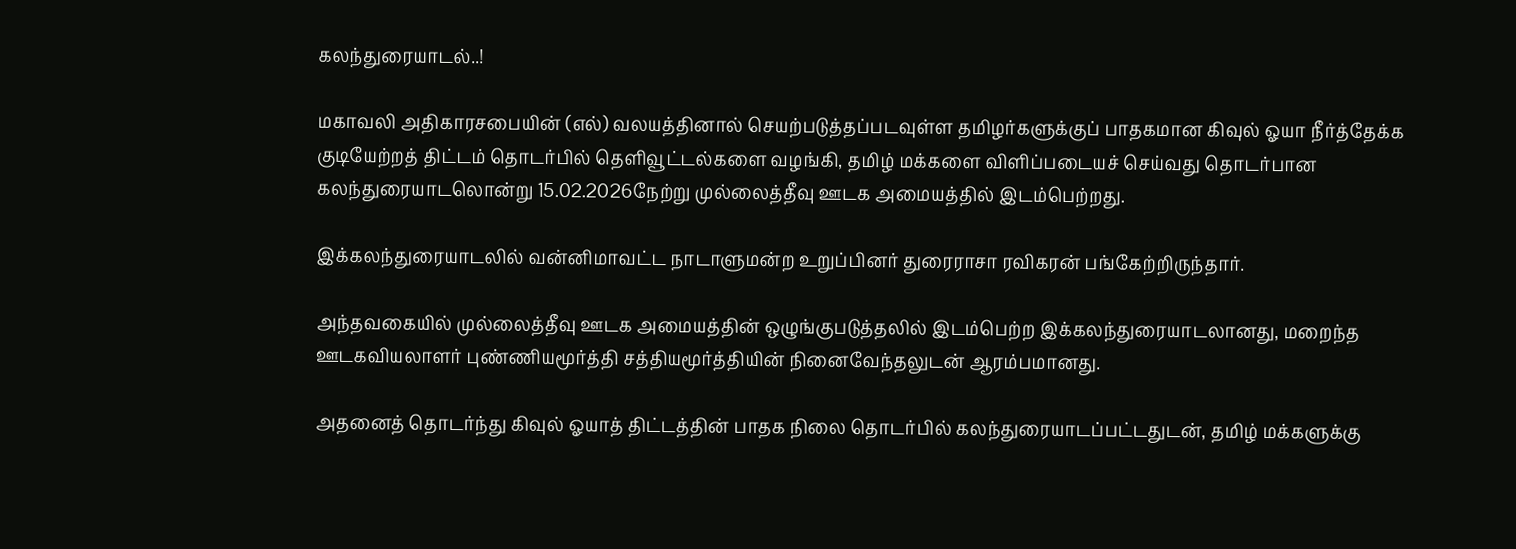கலந்துரையாடல்..!

மகாவலி அதிகாரசபையின் (எல்) வலயத்தினால் செயற்படுத்தப்படவுள்ள தமிழர்களுக்குப் பாதகமான கிவுல் ஓயா நீர்த்தேக்க குடியேற்றத் திட்டம் தொடர்பில் தெளிவூட்டல்களை வழங்கி, தமிழ் மக்களை விளிப்படையச் செய்வது தொடர்பான கலந்துரையாடலொன்று 15.02.2026நேற்று முல்லைத்தீவு ஊடக அமையத்தில் இடம்பெற்றது.

இக்கலந்துரையாடலில் வன்னிமாவட்ட நாடாளுமன்ற உறுப்பினர் துரைராசா ரவிகரன் பங்கேற்றிருந்தார்.

அந்தவகையில் முல்லைத்தீவு ஊடக அமையத்தின் ஒழுங்குபடுத்தலில் இடம்பெற்ற இக்கலந்துரையாடலானது, மறைந்த ஊடகவியலாளர் புண்ணியமூர்த்தி சத்தியமூர்த்தியின் நினைவேந்தலுடன் ஆரம்பமானது.

அதனைத் தொடர்ந்து கிவுல் ஓயாத் திட்டத்தின் பாதக நிலை தொடர்பில் கலந்துரையாடப்பட்டதுடன், தமிழ் மக்களுக்கு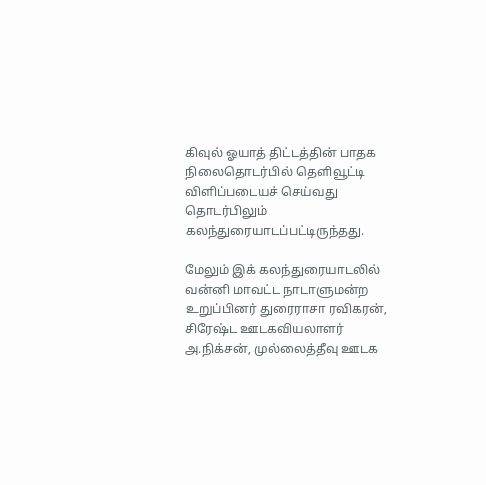கிவுல் ஓயாத் திட்டத்தின் பாதக நிலைதொடர்பில் தெளிவூட்டி விளிப்படையச் செய்வது தொடர்பிலும் கலந்துரையாடப்பட்டிருந்தது.

மேலும் இக் கலந்துரையாடலில் வன்னி மாவட்ட நாடாளுமன்ற உறுப்பினர் துரைராசா ரவிகரன், சிரேஷ்ட ஊடகவியலாளர் அ.நிக்சன், முல்லைத்தீவு ஊடக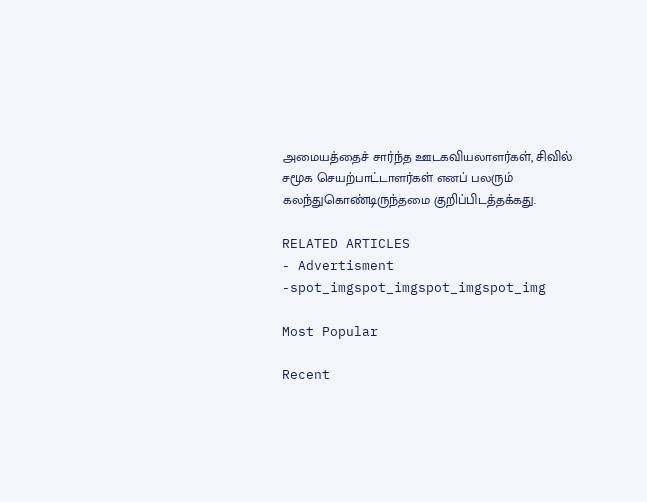அமையத்தைச் சார்ந்த ஊடகவியலாளர்கள், சிவில் சமூக செயற்பாட்டாளர்கள் எனப் பலரும் கலந்துகொண்டிருந்தமை குறிப்பிடத்தக்கது.

RELATED ARTICLES
- Advertisment -spot_imgspot_imgspot_imgspot_img

Most Popular

Recent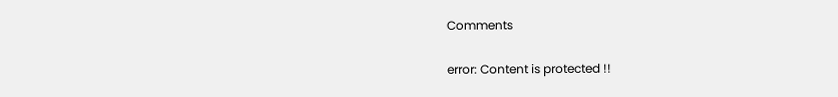Comments

error: Content is protected !!